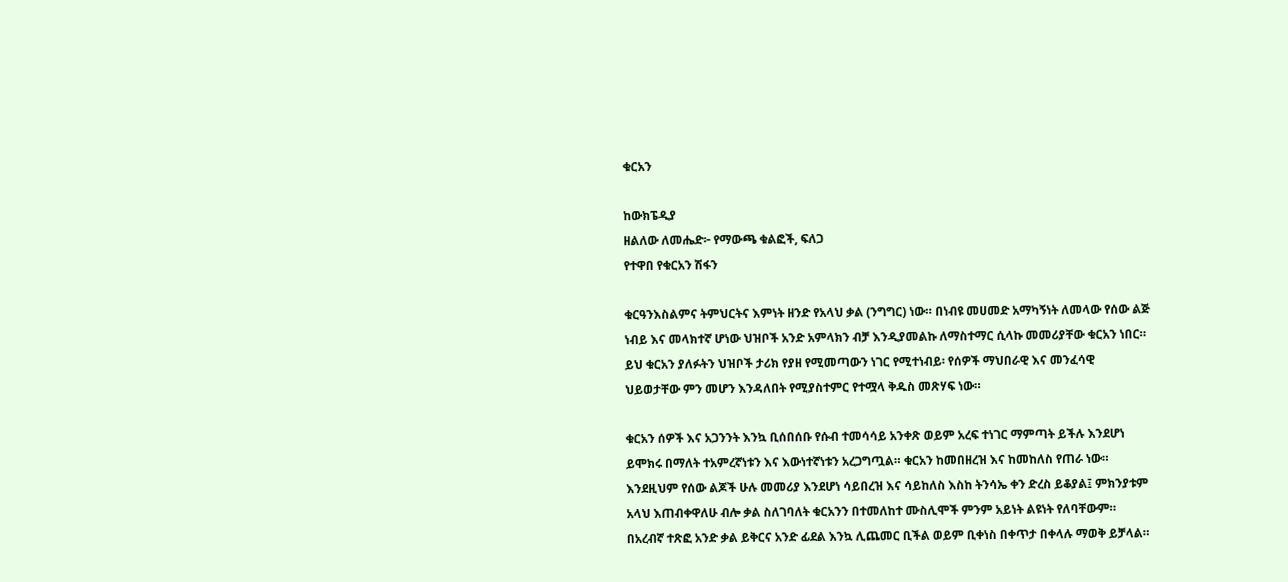ቁርአን

ከውክፔዲያ
ዘልለው ለመሔድ፦ የማውጫ ቁልፎች, ፍለጋ
የተዋበ የቁርአን ሽፋን

ቁርዓንእስልምና ትምህርትና እምነት ዘንድ የአላህ ቃል (ንግግር) ነው። በነብዩ መሀመድ አማካኝነት ለመላው የሰው ልጅ ነብይ እና መላክተኛ ሆነው ህዝቦች አንድ አምላክን ብቻ እንዲያመልኩ ለማስተማር ሲላኩ መመሪያቸው ቁርአን ነበር። ይህ ቁርአን ያለፉትን ህዝቦች ታሪክ የያዘ የሚመጣውን ነገር የሚተነብይ፡ የሰዎች ማህበራዊ እና መንፈሳዊ ህይወታቸው ምን መሆን እንዳለበት የሚያስተምር የተሟላ ቅዱስ መጽሃፍ ነው።

ቁርአን ሰዎች እና አጋንንት እንኳ ቢሰበሰቡ የሱብ ተመሳሳይ አንቀጽ ወይም አረፍ ተነገር ማምጣት ይችሉ እንደሆነ ይሞክሩ በማለት ተአምረኛነቱን እና እውነተኛነቱን አረጋግጧል። ቁርአን ከመበዘረዝ እና ከመከለስ የጠራ ነው። እንደዚህም የሰው ልጆች ሁሉ መመሪያ እንደሆነ ሳይበረዝ እና ሳይከለስ እስከ ትንሳኤ ቀን ድረስ ይቆያል፤ ምክንያቱም አላህ እጠብቀዋለሁ ብሎ ቃል ስለገባለት ቁርአንን በተመለከተ ሙስሊሞች ምንም አይነት ልዩነት የለባቸውም። በአረብኛ ተጽፎ አንድ ቃል ይቅርና አንድ ፊደል እንኳ ሊጨመር ቢችል ወይም ቢቀነስ በቀጥታ በቀላሉ ማወቅ ይቻላል።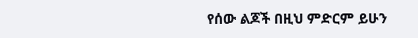የሰው ልጆች በዚህ ምድርም ይሁን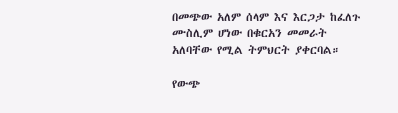በመጭው አለም ሰላም እና እርጋታ ከፈለጉ ሙስሊም ሆነው በቁርአን መመራት አለባቸው የሚል ትምህርት ያቀርባል።

የውጭ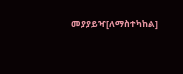መያያይዣ[ለማስተካከል]